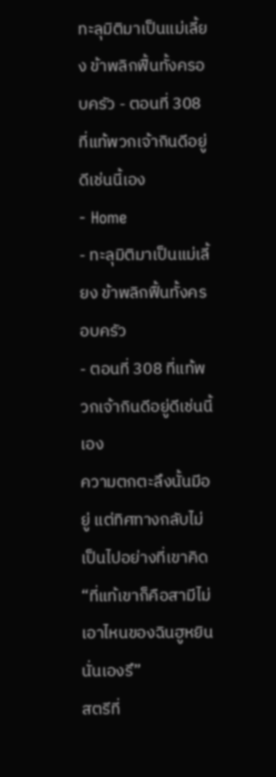ทะลุมิติมาเป็นแม่เลี้ยง ข้าพลิกฟื้นทั้งครอบครัว - ตอนที่ 308 ที่แท้พวกเจ้ากินดีอยู่ดีเช่นนี้เอง
- Home
- ทะลุมิติมาเป็นแม่เลี้ยง ข้าพลิกฟื้นทั้งครอบครัว
- ตอนที่ 308 ที่แท้พวกเจ้ากินดีอยู่ดีเช่นนี้เอง
ความตกตะลึงนั้นมีอยู่ แต่ทิศทางกลับไม่เป็นไปอย่างที่เขาคิด
“ที่แท้เขาก็คือสามีไม่เอาไหนของฉินฮูหยินนั่นเองรึ”
สตรีที่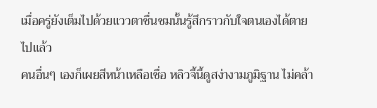เมื่อครู่ยังเต็มไปด้วยแววตาชื่นชมนั้นรู้สึกราวกับใจตนเองได้ตายไปแล้ว
คนอื่นๆ เองก็เผยสีหน้าเหลือเชื่อ หลิวจี้นี้ดูสง่างามภูมิฐาน ไม่คล้า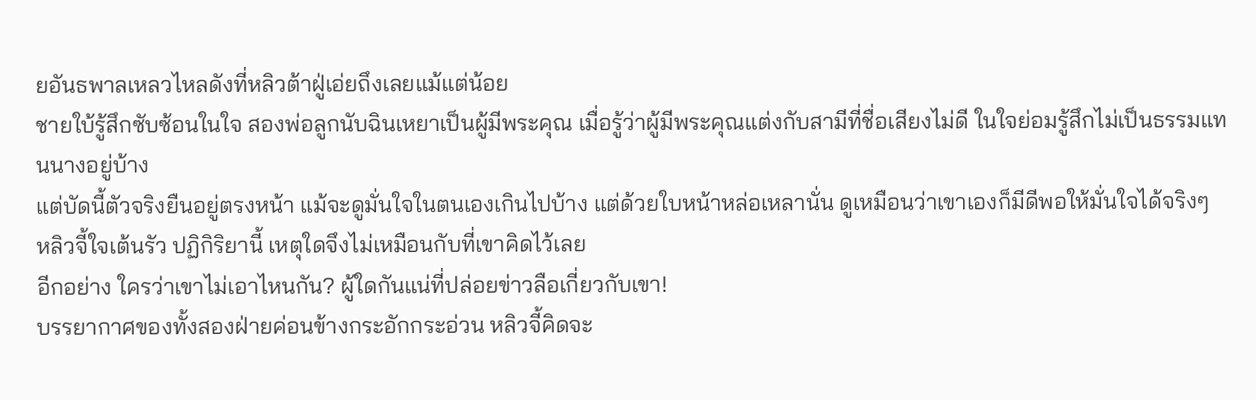ยอันธพาลเหลวไหลดังที่หลิวต้าฝู่เอ่ยถึงเลยแม้แต่น้อย
ชายใบ้รู้สึกซับซ้อนในใจ สองพ่อลูกนับฉินเหยาเป็นผู้มีพระคุณ เมื่อรู้ว่าผู้มีพระคุณแต่งกับสามีที่ชื่อเสียงไม่ดี ในใจย่อมรู้สึกไม่เป็นธรรมแทนนางอยู่บ้าง
แต่บัดนี้ตัวจริงยืนอยู่ตรงหน้า แม้จะดูมั่นใจในตนเองเกินไปบ้าง แต่ด้วยใบหน้าหล่อเหลานั่น ดูเหมือนว่าเขาเองก็มีดีพอให้มั่นใจได้จริงๆ
หลิวจี้ใจเต้นรัว ปฏิกิริยานี้ เหตุใดจึงไม่เหมือนกับที่เขาคิดไว้เลย
อีกอย่าง ใครว่าเขาไม่เอาไหนกัน? ผู้ใดกันแน่ที่ปล่อยข่าวลือเกี่ยวกับเขา!
บรรยากาศของทั้งสองฝ่ายค่อนข้างกระอักกระอ่วน หลิวจี้คิดจะ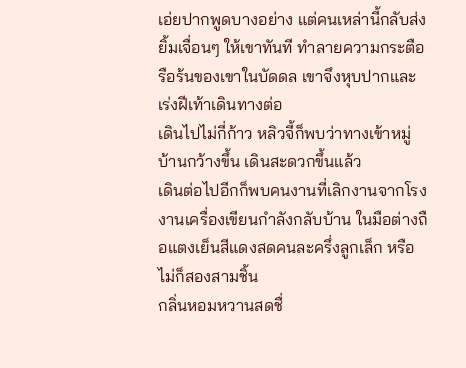เอ่ยปากพูดบางอย่าง แต่คนเหล่านี้กลับส่งยิ้มเจื่อนๆ ให้เขาทันที ทำลายความกระตือรือร้นของเขาในบัดดล เขาจึงหุบปากและเร่งฝีเท้าเดินทางต่อ
เดินไปไม่กี่ก้าว หลิวจี้ก็พบว่าทางเข้าหมู่บ้านกว้างขึ้น เดินสะดวกขึ้นแล้ว
เดินต่อไปอีกก็พบคนงานที่เลิกงานจากโรงงานเครื่องเขียนกำลังกลับบ้าน ในมือต่างถือแตงเย็นสีแดงสดคนละครึ่งลูกเล็ก หรือไม่ก็สองสามชิ้น
กลิ่นหอมหวานสดชื่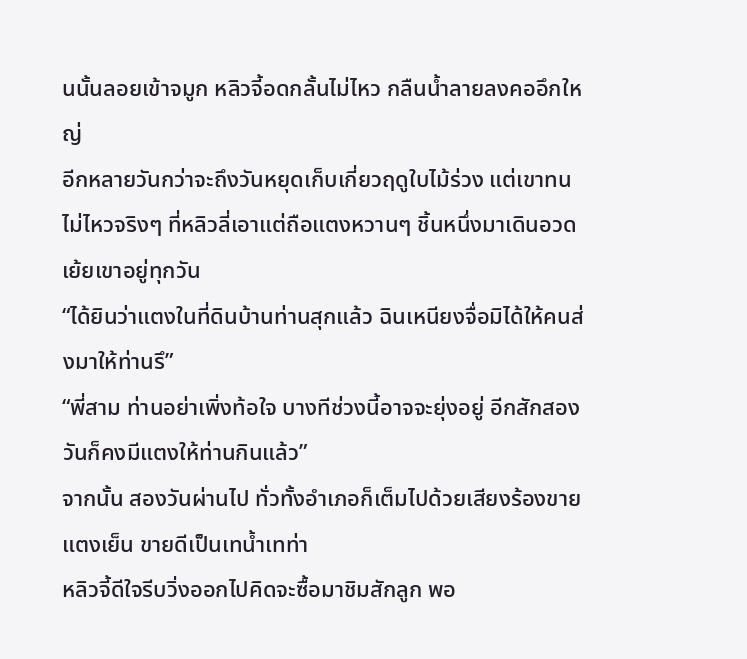นนั้นลอยเข้าจมูก หลิวจี้อดกลั้นไม่ไหว กลืนน้ำลายลงคออึกใหญ่
อีกหลายวันกว่าจะถึงวันหยุดเก็บเกี่ยวฤดูใบไม้ร่วง แต่เขาทนไม่ไหวจริงๆ ที่หลิวลี่เอาแต่ถือแตงหวานๆ ชิ้นหนึ่งมาเดินอวดเย้ยเขาอยู่ทุกวัน
“ได้ยินว่าแตงในที่ดินบ้านท่านสุกแล้ว ฉินเหนียงจื่อมิได้ให้คนส่งมาให้ท่านรึ”
“พี่สาม ท่านอย่าเพิ่งท้อใจ บางทีช่วงนี้อาจจะยุ่งอยู่ อีกสักสองวันก็คงมีแตงให้ท่านกินแล้ว”
จากนั้น สองวันผ่านไป ทั่วทั้งอำเภอก็เต็มไปด้วยเสียงร้องขายแตงเย็น ขายดีเป็นเทน้ำเทท่า
หลิวจี้ดีใจรีบวิ่งออกไปคิดจะซื้อมาชิมสักลูก พอ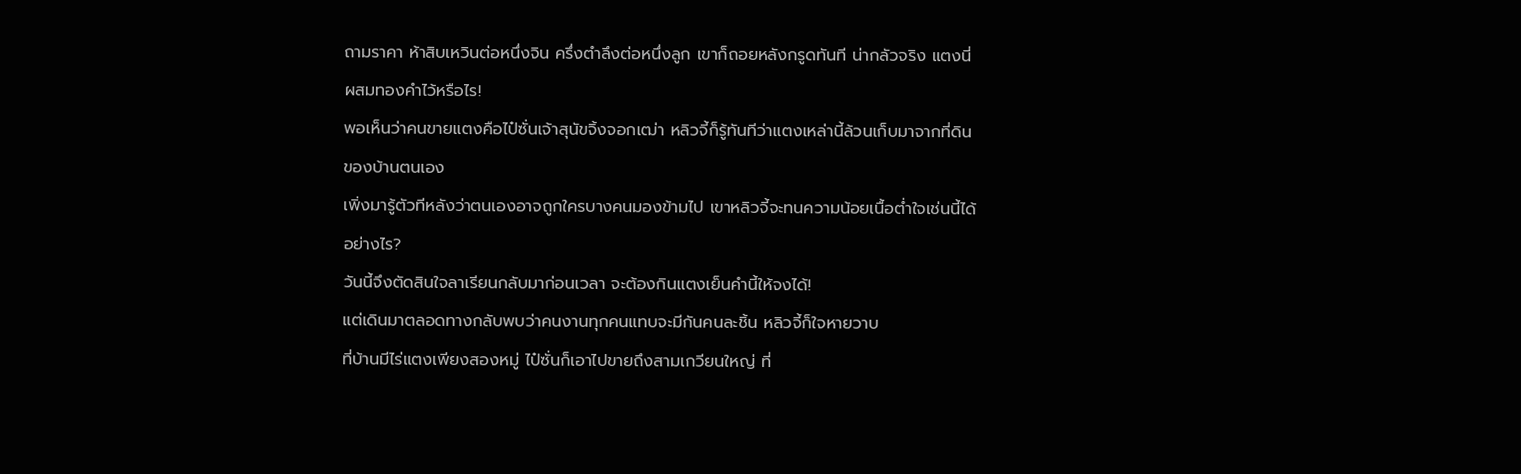ถามราคา ห้าสิบเหวินต่อหนึ่งจิน ครึ่งตำลึงต่อหนึ่งลูก เขาก็ถอยหลังกรูดทันที น่ากลัวจริง แตงนี่ผสมทองคำไว้หรือไร!
พอเห็นว่าคนขายแตงคือไป๋ซั่นเจ้าสุนัขจิ้งจอกเฒ่า หลิวจี้ก็รู้ทันทีว่าแตงเหล่านี้ล้วนเก็บมาจากที่ดินของบ้านตนเอง
เพิ่งมารู้ตัวทีหลังว่าตนเองอาจถูกใครบางคนมองข้ามไป เขาหลิวจี้จะทนความน้อยเนื้อต่ำใจเช่นนี้ได้อย่างไร?
วันนี้จึงตัดสินใจลาเรียนกลับมาก่อนเวลา จะต้องกินแตงเย็นคำนี้ให้จงได้!
แต่เดินมาตลอดทางกลับพบว่าคนงานทุกคนแทบจะมีกันคนละชิ้น หลิวจี้ก็ใจหายวาบ
ที่บ้านมีไร่แตงเพียงสองหมู่ ไป๋ซั่นก็เอาไปขายถึงสามเกวียนใหญ่ ที่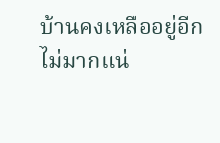บ้านคงเหลืออยู่อีกไม่มากแน่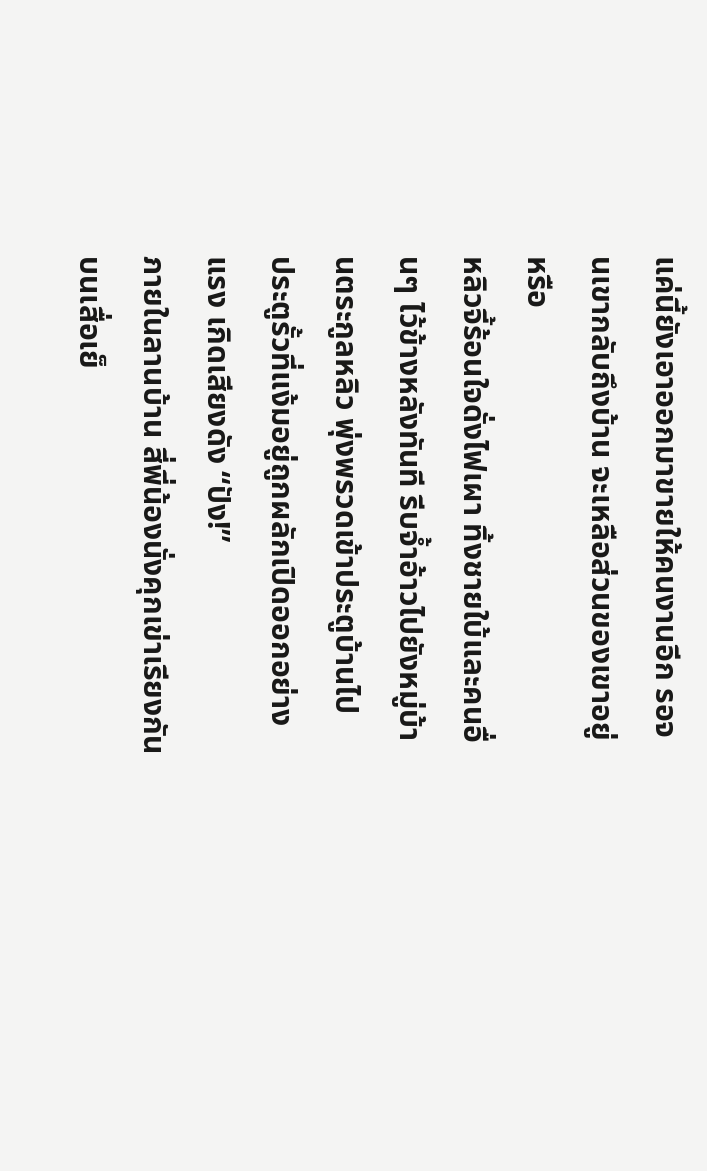แค่นี้ยังเอาออกมาขายให้คนงานอีก รอจนเขากลับถึงบ้าน จะเหลือส่วนของเขาอยู่หรือ
หลิวจี้ร้อนใจดั่งไฟเผา ทิ้งชายใบ้และคนอื่นๆ ไว้ข้างหลังทันที รีบจ้ำอ้าวไปยังหมู่บ้านตระกูลหลิว พุ่งพรวดเข้าประตูบ้านไป
ประตูรั้วที่แง้มอยู่ถูกผลักเปิดออกอย่างแรง เกิดเสียงดัง “ปัง!”
ภายในลานบ้าน สี่พี่น้องนั่งคุกเข่าเรียงกันบนเสื่อเย็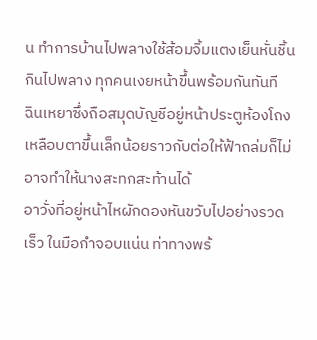น ทำการบ้านไปพลางใช้ส้อมจิ้มแตงเย็นหั่นชิ้นกินไปพลาง ทุกคนเงยหน้าขึ้นพร้อมกันทันที
ฉินเหยาซึ่งถือสมุดบัญชีอยู่หน้าประตูห้องโถงเหลือบตาขึ้นเล็กน้อยราวกับต่อให้ฟ้าถล่มก็ไม่อาจทำให้นางสะทกสะท้านได้
อาวั่งที่อยู่หน้าไหผักดองหันขวับไปอย่างรวดเร็ว ในมือกำจอบแน่น ท่าทางพร้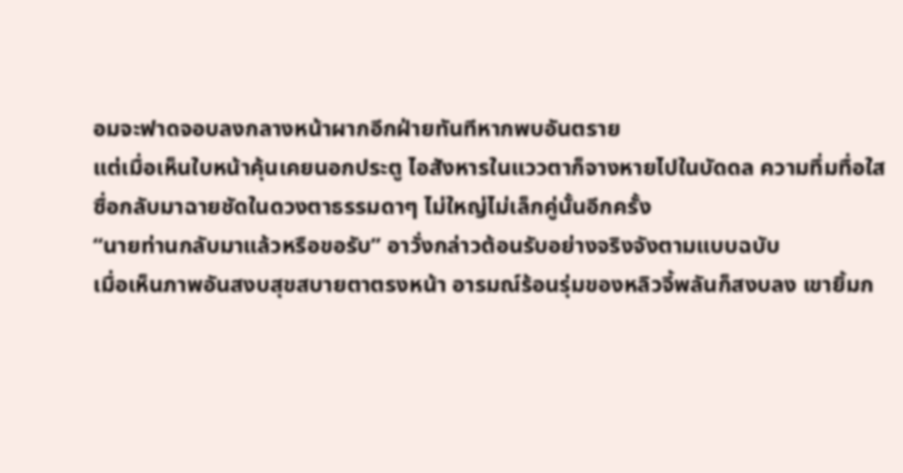อมจะฟาดจอบลงกลางหน้าผากอีกฝ่ายทันทีหากพบอันตราย
แต่เมื่อเห็นใบหน้าคุ้นเคยนอกประตู ไอสังหารในแววตาก็จางหายไปในบัดดล ความทึ่มทื่อใสซื่อกลับมาฉายชัดในดวงตาธรรมดาๆ ไม่ใหญ่ไม่เล็กคู่นั้นอีกครั้ง
“นายท่านกลับมาแล้วหรือขอรับ” อาวั่งกล่าวต้อนรับอย่างจริงจังตามแบบฉบับ
เมื่อเห็นภาพอันสงบสุขสบายตาตรงหน้า อารมณ์ร้อนรุ่มของหลิวจี้พลันก็สงบลง เขายิ้มก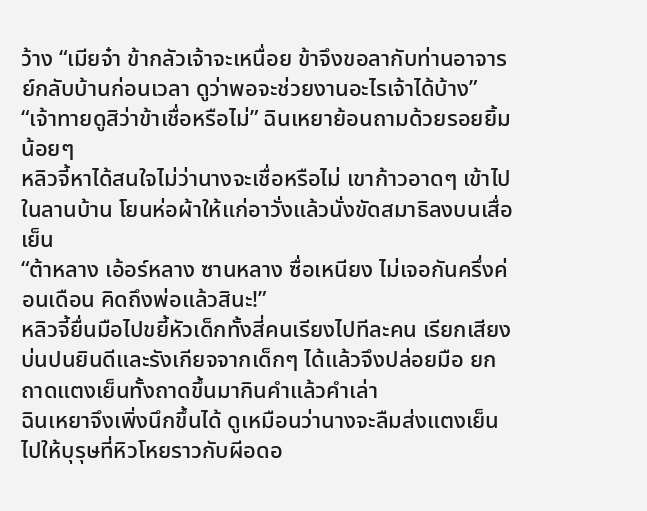ว้าง “เมียจ๋า ข้ากลัวเจ้าจะเหนื่อย ข้าจึงขอลากับท่านอาจารย์กลับบ้านก่อนเวลา ดูว่าพอจะช่วยงานอะไรเจ้าได้บ้าง”
“เจ้าทายดูสิว่าข้าเชื่อหรือไม่” ฉินเหยาย้อนถามด้วยรอยยิ้มน้อยๆ
หลิวจี้หาได้สนใจไม่ว่านางจะเชื่อหรือไม่ เขาก้าวอาดๆ เข้าไปในลานบ้าน โยนห่อผ้าให้แก่อาวั่งแล้วนั่งขัดสมาธิลงบนเสื่อเย็น
“ต้าหลาง เอ้อร์หลาง ซานหลาง ซื่อเหนียง ไม่เจอกันครึ่งค่อนเดือน คิดถึงพ่อแล้วสินะ!”
หลิวจี้ยื่นมือไปขยี้หัวเด็กทั้งสี่คนเรียงไปทีละคน เรียกเสียงบ่นปนยินดีและรังเกียจจากเด็กๆ ได้แล้วจึงปล่อยมือ ยกถาดแตงเย็นทั้งถาดขึ้นมากินคำแล้วคำเล่า
ฉินเหยาจึงเพิ่งนึกขึ้นได้ ดูเหมือนว่านางจะลืมส่งแตงเย็นไปให้บุรุษที่หิวโหยราวกับผีอดอ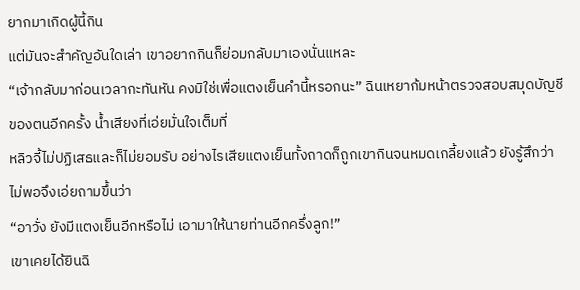ยากมาเกิดผู้นี้กิน
แต่มันจะสำคัญอันใดเล่า เขาอยากกินก็ย่อมกลับมาเองนั่นแหละ
“เจ้ากลับมาก่อนเวลากะทันหัน คงมิใช่เพื่อแตงเย็นคำนี้หรอกนะ” ฉินเหยาก้มหน้าตรวจสอบสมุดบัญชีของตนอีกครั้ง น้ำเสียงที่เอ่ยมั่นใจเต็มที่
หลิวจี้ไม่ปฏิเสธและก็ไม่ยอมรับ อย่างไรเสียแตงเย็นทั้งถาดก็ถูกเขากินจนหมดเกลี้ยงแล้ว ยังรู้สึกว่าไม่พอจึงเอ่ยถามขึ้นว่า
“อาวั่ง ยังมีแตงเย็นอีกหรือไม่ เอามาให้นายท่านอีกครึ่งลูก!”
เขาเคยได้ยินฉิ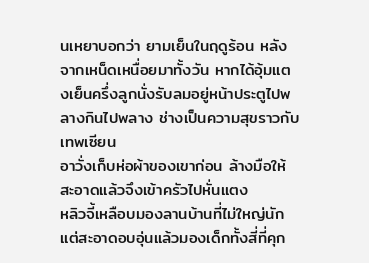นเหยาบอกว่า ยามเย็นในฤดูร้อน หลังจากเหน็ดเหนื่อยมาทั้งวัน หากได้อุ้มแตงเย็นครึ่งลูกนั่งรับลมอยู่หน้าประตูไปพลางกินไปพลาง ช่างเป็นความสุขราวกับเทพเซียน
อาวั่งเก็บห่อผ้าของเขาก่อน ล้างมือให้สะอาดแล้วจึงเข้าครัวไปหั่นแตง
หลิวจี้เหลือบมองลานบ้านที่ไม่ใหญ่นักแต่สะอาดอบอุ่นแล้วมองเด็กทั้งสี่ที่คุก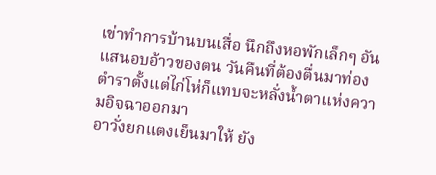เข่าทำการบ้านบนเสื่อ นึกถึงหอพักเล็กๆ อันแสนอบอ้าวของตน วันคืนที่ต้องตื่นมาท่องตำราตั้งแต่ไก่โห่ก็แทบจะหลั่งน้ำตาแห่งความอิจฉาออกมา
อาวั่งยกแตงเย็นมาให้ ยัง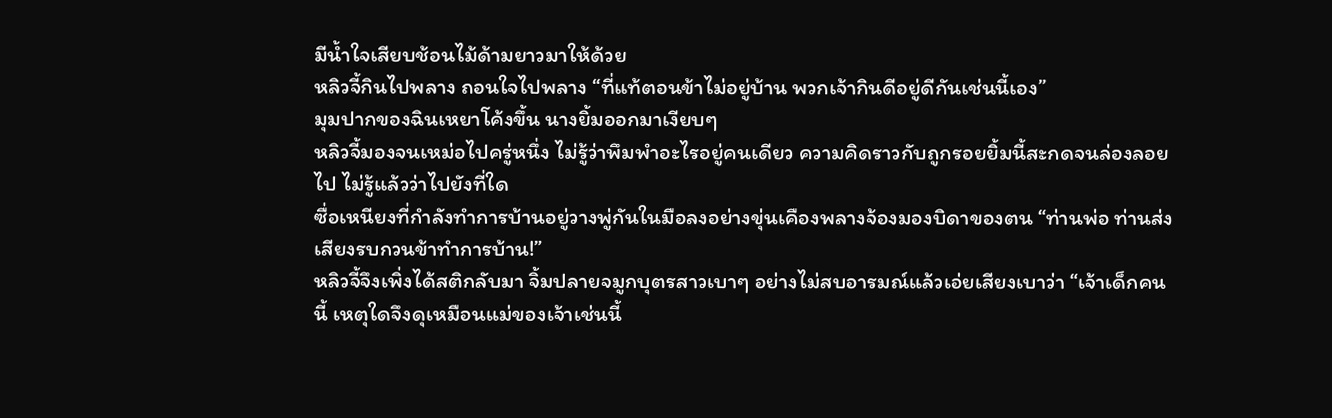มีน้ำใจเสียบช้อนไม้ด้ามยาวมาให้ด้วย
หลิวจี้กินไปพลาง ถอนใจไปพลาง “ที่แท้ตอนข้าไม่อยู่บ้าน พวกเจ้ากินดีอยู่ดีกันเช่นนี้เอง”
มุมปากของฉินเหยาโค้งขึ้น นางยิ้มออกมาเงียบๆ
หลิวจี้มองจนเหม่อไปครู่หนึ่ง ไม่รู้ว่าพึมพำอะไรอยู่คนเดียว ความคิดราวกับถูกรอยยิ้มนี้สะกดจนล่องลอยไป ไม่รู้แล้วว่าไปยังที่ใด
ซื่อเหนียงที่กำลังทำการบ้านอยู่วางพู่กันในมือลงอย่างขุ่นเคืองพลางจ้องมองบิดาของตน “ท่านพ่อ ท่านส่งเสียงรบกวนข้าทำการบ้าน!”
หลิวจี้จึงเพิ่งได้สติกลับมา จิ้มปลายจมูกบุตรสาวเบาๆ อย่างไม่สบอารมณ์แล้วเอ่ยเสียงเบาว่า “เจ้าเด็กคนนี้ เหตุใดจึงดุเหมือนแม่ของเจ้าเช่นนี้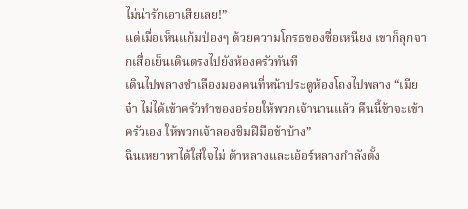ไม่น่ารักเอาเสียเลย!”
แต่เมื่อเห็นแก้มป่องๆ ด้วยความโกรธของซื่อเหนียง เขาก็ลุกจากเสื่อเย็นเดินตรงไปยังห้องครัวทันที
เดินไปพลางชำเลืองมองคนที่หน้าประตูห้องโถงไปพลาง “เมียจ๋า ไม่ได้เข้าครัวทำของอร่อยให้พวกเจ้านานแล้ว คืนนี้ข้าจะเข้าครัวเอง ให้พวกเจ้าลองชิมฝีมือข้าบ้าง”
ฉินเหยาหาได้ใส่ใจไม่ ต้าหลางและเอ้อร์หลางกำลังตั้ง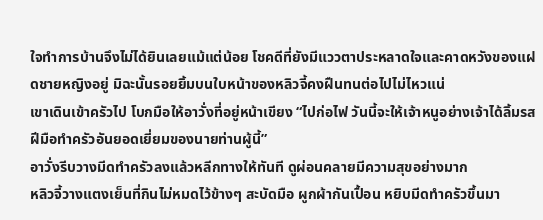ใจทำการบ้านจึงไม่ได้ยินเลยแม้แต่น้อย โชคดีที่ยังมีแววตาประหลาดใจและคาดหวังของแฝดชายหญิงอยู่ มิฉะนั้นรอยยิ้มบนใบหน้าของหลิวจี้คงฝืนทนต่อไปไม่ไหวแน่
เขาเดินเข้าครัวไป โบกมือให้อาวั่งที่อยู่หน้าเขียง “ไปก่อไฟ วันนี้จะให้เจ้าหนูอย่างเจ้าได้ลิ้มรสฝีมือทำครัวอันยอดเยี่ยมของนายท่านผู้นี้”
อาวั่งรีบวางมีดทำครัวลงแล้วหลีกทางให้ทันที ดูผ่อนคลายมีความสุขอย่างมาก
หลิวจี้วางแตงเย็นที่กินไม่หมดไว้ข้างๆ สะบัดมือ ผูกผ้ากันเปื้อน หยิบมีดทำครัวขึ้นมา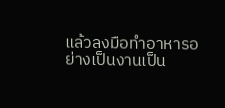แล้วลงมือทำอาหารอย่างเป็นงานเป็น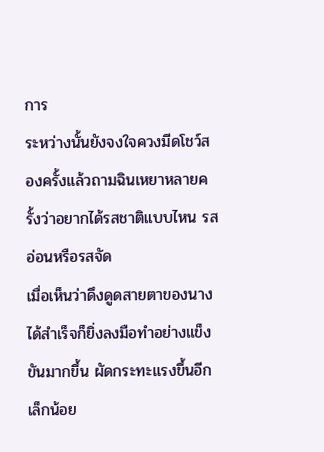การ
ระหว่างนั้นยังจงใจควงมีดโชว์สองครั้งแล้วถามฉินเหยาหลายครั้งว่าอยากได้รสชาติแบบไหน รสอ่อนหรือรสจัด
เมื่อเห็นว่าดึงดูดสายตาของนางได้สำเร็จก็ยิ่งลงมือทำอย่างแข็งขันมากขึ้น ผัดกระทะแรงขึ้นอีกเล็กน้อย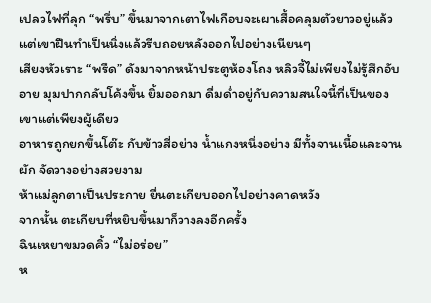เปลวไฟที่ลุก “พรึ่บ” ขึ้นมาจากเตาไฟเกือบจะเผาเสื้อคลุมตัวยาวอยู่แล้ว แต่เขาฝืนทำเป็นนิ่งแล้วรีบถอยหลังออกไปอย่างเนียนๆ
เสียงหัวเราะ “พรืด” ดังมาจากหน้าประตูห้องโถง หลิวจี้ไม่เพียงไม่รู้สึกอับอาย มุมปากกลับโค้งขึ้น ยิ้มออกมา ดื่มด่ำอยู่กับความสนใจนี้ที่เป็นของเขาแต่เพียงผู้เดียว
อาหารถูกยกขึ้นโต๊ะ กับข้าวสี่อย่าง น้ำแกงหนึ่งอย่าง มีทั้งจานเนื้อและจานผัก จัดวางอย่างสวยงาม
ห้าแม่ลูกตาเป็นประกาย ยื่นตะเกียบออกไปอย่างคาดหวัง
จากนั้น ตะเกียบที่หยิบขึ้นมาก็วางลงอีกครั้ง
ฉินเหยาขมวดคิ้ว “ไม่อร่อย”
ห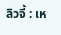ลิวจี้ : เห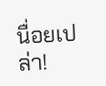นื่อยเปล่า!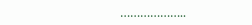………………..